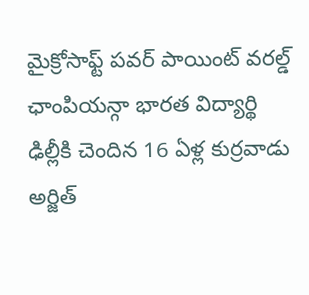మైక్రోసాఫ్ట్ పవర్ పాయింట్ వరల్డ్ ఛాంపియన్గా భారత విద్యార్థి
ఢిల్లీకి చెందిన 16 ఏళ్ల కుర్రవాడు అర్జిత్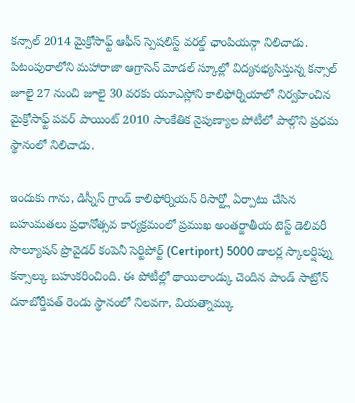కన్సాల్ 2014 మైక్రోసాఫ్ట్ ఆఫీస్ స్పెషలిస్ట్ వరల్డ్ ఛాంపియన్గా నిలిచాడు. పిటంపురాలోని మహారాజా ఆగ్రాసెన్ మోడల్ స్కూల్లో విద్యనభ్యసిస్తున్న కన్సాల్ జూలై 27 నుంచి జూలై 30 వరకు యూఎస్లోని కాలిఫోర్నియాలో నిర్వహించిన మైక్రోసాఫ్ట్ పవర్ పాయింట్ 2010 సాంకేతిక నైపుణ్యాల పోటీలో పాల్గొని ప్రధమ స్థానంలో నిలిచాడు.

ఇందుకు గాను, డిస్నీస్ గ్రాండ్ కాలిఫోర్నియన్ రిసార్ట్లో ఏర్పాటు చేసిన బహుమతలు ప్రధానోత్సవ కార్యక్రమంలో ప్రముఖ అంతర్జాతీయ టెస్ట్ డెలివరీ సొల్యూషన్ ప్రొవైడర్ కంపెనీ సెర్టిపోర్ట్ (Certiport) 5000 డాలర్ల స్కాలర్షిప్ను కన్సాల్కు బహుకరించింది. ఈ పోటీల్లో థాయిలాండ్కు చెందిన పాండ్ సాట్రోన్ దనాబోర్డీపత్ రెండు స్థానంలో నిలవగా, వియత్నామ్కు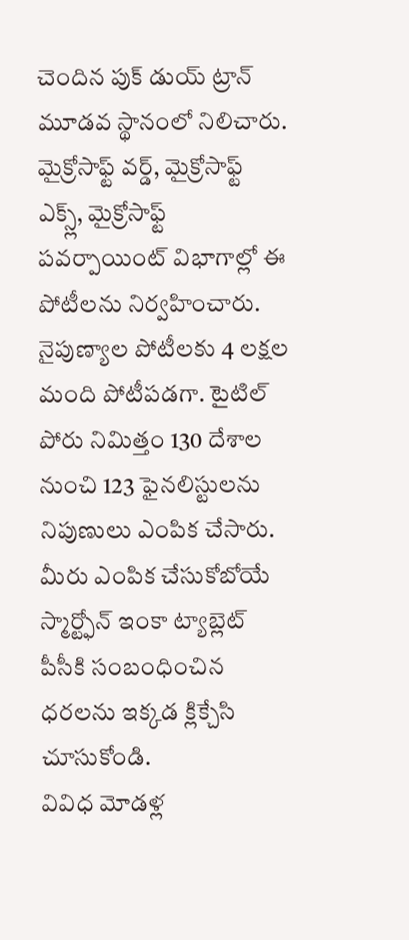చెందిన పుక్ డుయ్ ట్రాన్ మూడవ స్థానంలో నిలిచారు.
మైక్రోసాఫ్ట్ వర్డ్, మైక్రోసాఫ్ట్ ఎక్స్ల్, మైక్రోసాఫ్ట్ పవర్పాయింట్ విభాగాల్లో ఈ పోటీలను నిర్వహించారు. నైపుణ్యాల పోటీలకు 4 లక్షల మంది పోటీపడగా. టైటిల్ పోరు నిమిత్తం 130 దేశాల నుంచి 123 ఫైనలిస్టులను నిపుణులు ఎంపిక చేసారు.
మీరు ఎంపిక చేసుకోబోయే స్మార్ట్ఫోన్ ఇంకా ట్యాబ్లెట్ పీసీకి సంబంధించిన ధరలను ఇక్కడ క్లిక్చేసి చూసుకోండి.
వివిధ మోడళ్ల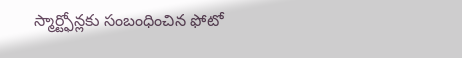స్మార్ట్ఫోన్లకు సంబంధించిన ఫోటో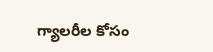గ్యాలరీల కోసం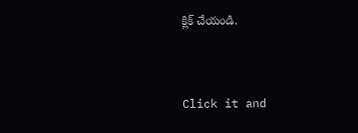క్లిక్ చేయండి.


Click it and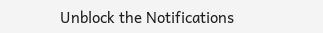Unblock the Notifications